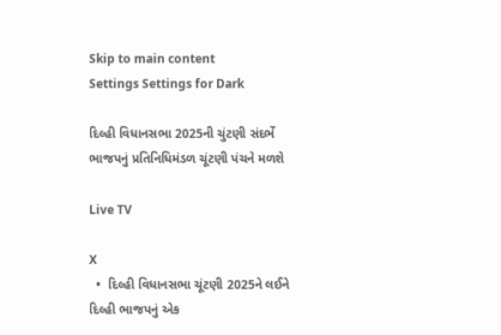Skip to main content
Settings Settings for Dark

દિલ્હી વિધાનસભા 2025ની ચુંટણી સંદર્ભે ભાજપનું પ્રતિનિધિમંડળ ચૂંટણી પંચને મળશે

Live TV

X
  •  દિલ્હી વિધાનસભા ચૂંટણી 2025ને લઈને દિલ્હી ભાજપનું એક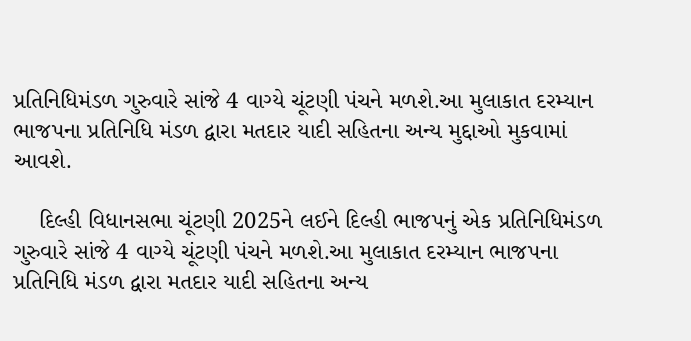પ્રતિનિધિમંડળ ગુરુવારે સાંજે 4 વાગ્યે ચૂંટણી પંચને મળશે.આ મુલાકાત દરમ્યાન ભાજપના પ્રતિનિધિ મંડળ દ્વારા મતદાર યાદી સહિતના અન્ય મુદ્દાઓ મુકવામાં આવશે.

    દિલ્હી વિધાનસભા ચૂંટણી 2025ને લઈને દિલ્હી ભાજપનું એક પ્રતિનિધિમંડળ ગુરુવારે સાંજે 4 વાગ્યે ચૂંટણી પંચને મળશે.આ મુલાકાત દરમ્યાન ભાજપના પ્રતિનિધિ મંડળ દ્વારા મતદાર યાદી સહિતના અન્ય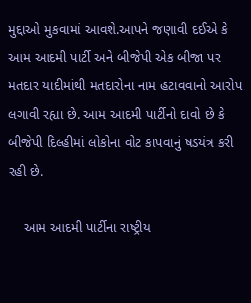મુદ્દાઓ મુકવામાં આવશે.આપને જણાવી દઈએ કે આમ આદમી પાર્ટી અને બીજેપી એક બીજા પર મતદાર યાદીમાંથી મતદારોના નામ હટાવવાનો આરોપ લગાવી રહ્યા છે. આમ આદમી પાર્ટીનો દાવો છે કે બીજેપી દિલ્હીમાં લોકોના વોટ કાપવાનું ષડયંત્ર કરી રહી છે.

    આમ આદમી પાર્ટીના રાષ્ટ્રીય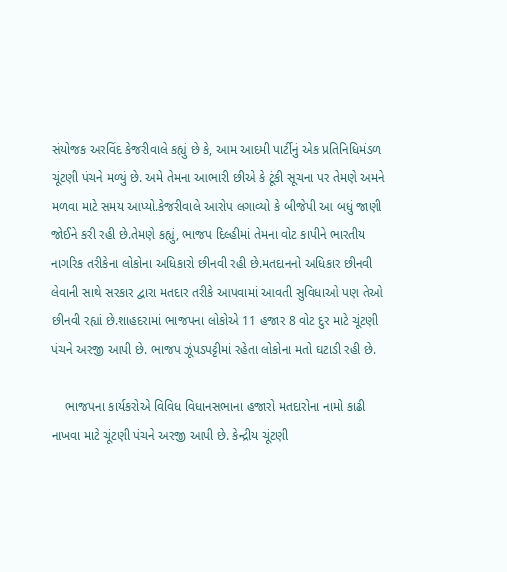સંયોજક અરવિંદ કેજરીવાલે કહ્યું છે કે, આમ આદમી પાર્ટીનું એક પ્રતિનિધિમંડળ ચૂંટણી પંચને મળ્યું છે. અમે તેમના આભારી છીએ કે ટૂંકી સૂચના પર તેમણે અમને મળવા માટે સમય આપ્યો.કેજરીવાલે આરોપ લગાવ્યો કે બીજેપી આ બધું જાણી જોઈને કરી રહી છે.તેમણે કહ્યું, ભાજપ દિલ્હીમાં તેમના વોટ કાપીને ભારતીય નાગરિક તરીકેના લોકોના અધિકારો છીનવી રહી છે.મતદાનનો અધિકાર છીનવી લેવાની સાથે સરકાર દ્વારા મતદાર તરીકે આપવામાં આવતી સુવિધાઓ પણ તેઓ છીનવી રહ્યાં છે.શાહદરામાં ભાજપના લોકોએ 11 હજાર 8 વોટ દુર માટે ચૂંટણી પંચને અરજી આપી છે. ભાજપ ઝૂંપડપટ્ટીમાં રહેતા લોકોના મતો ઘટાડી રહી છે.

    ભાજપના કાર્યકરોએ વિવિધ વિધાનસભાના હજારો મતદારોના નામો કાઢી નાખવા માટે ચૂંટણી પંચને અરજી આપી છે. કેન્દ્રીય ચૂંટણી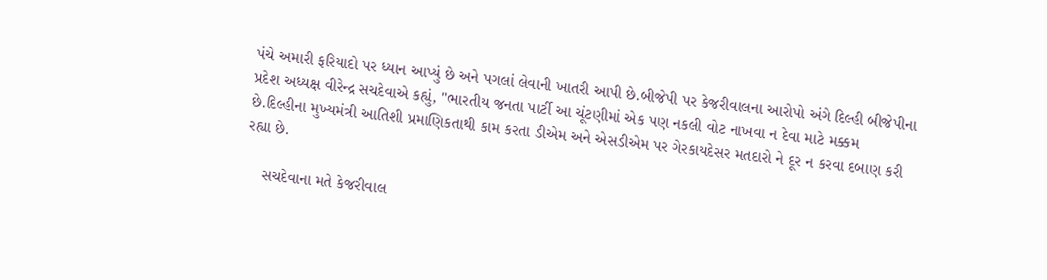પંચે અમારી ફરિયાદો પર ધ્યાન આપ્યું છે અને પગલાં લેવાની ખાતરી આપી છે.બીજેપી પર કેજરીવાલના આરોપો અંગે દિલ્હી બીજેપીના પ્રદેશ અધ્યક્ષ વીરેન્દ્ર સચદેવાએ કહ્યું, "ભારતીય જનતા પાર્ટી આ ચૂંટણીમાં એક પણ નકલી વોટ નાખવા ન દેવા માટે મક્કમ છે.દિલ્હીના મુખ્યમંત્રી આતિશી પ્રમાણિકતાથી કામ કરતા ડીએમ અને એસડીએમ પર ગેરકાયદેસર મતદારો ને દૂર ન કરવા દબાણ કરી રહ્યા છે.

    સચદેવાના મતે કેજરીવાલ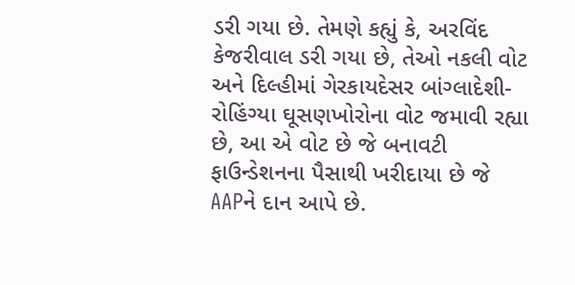ડરી ગયા છે. તેમણે કહ્યું કે, અરવિંદ કેજરીવાલ ડરી ગયા છે, તેઓ નકલી વોટ અને દિલ્હીમાં ગેરકાયદેસર બાંગ્લાદેશી-રોહિંગ્યા ઘૂસણખોરોના વોટ જમાવી રહ્યા છે, આ એ વોટ છે જે બનાવટી ફાઉન્ડેશનના પૈસાથી ખરીદાયા છે જે AAPને દાન આપે છે.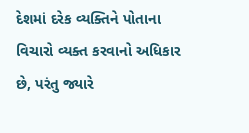દેશમાં દરેક વ્યક્તિને પોતાના વિચારો વ્યક્ત કરવાનો અધિકાર છે, પરંતુ જ્યારે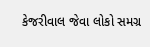કેજરીવાલ જેવા લોકો સમગ્ર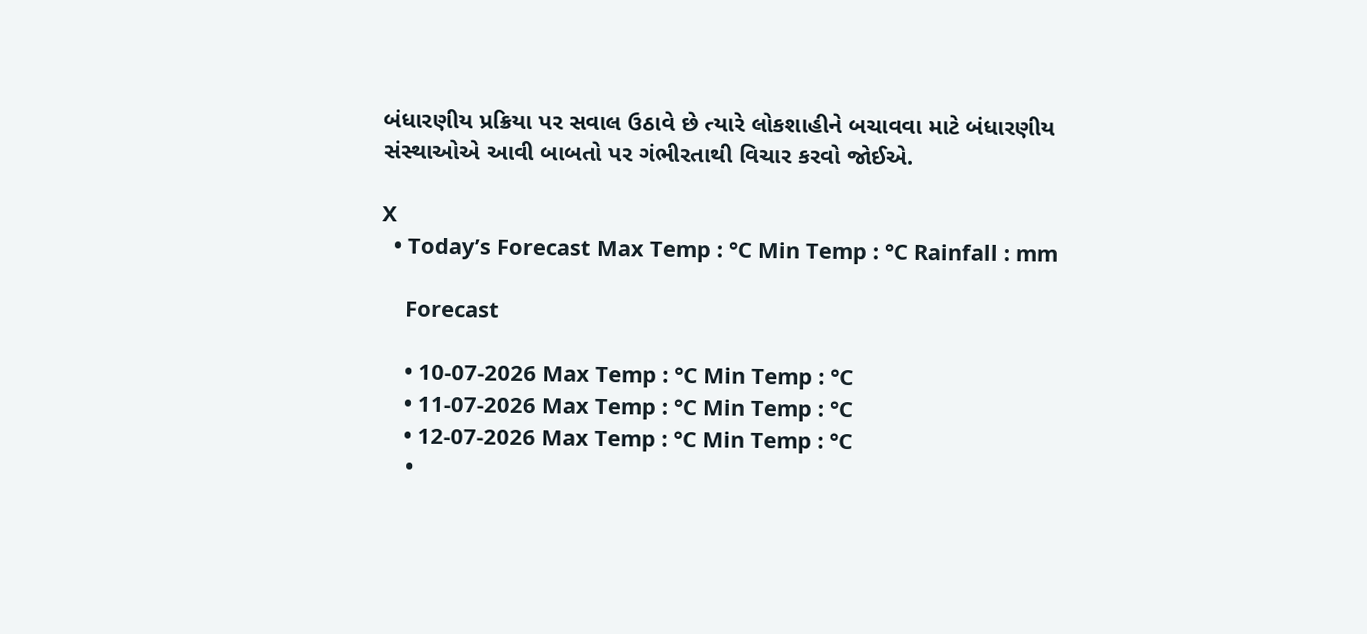બંધારણીય પ્રક્રિયા પર સવાલ ઉઠાવે છે ત્યારે લોકશાહીને બચાવવા માટે બંધારણીય સંસ્થાઓએ આવી બાબતો પર ગંભીરતાથી વિચાર કરવો જોઈએ.

X
  • Today’s Forecast Max Temp : °C Min Temp : °C Rainfall : mm

    Forecast

    • 10-07-2026 Max Temp : °C Min Temp : °C
    • 11-07-2026 Max Temp : °C Min Temp : °C
    • 12-07-2026 Max Temp : °C Min Temp : °C
    •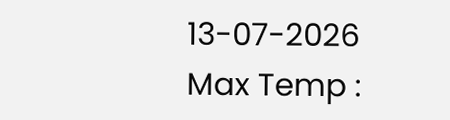13-07-2026 Max Temp :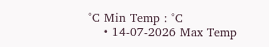°C Min Temp : °C
    • 14-07-2026 Max Temp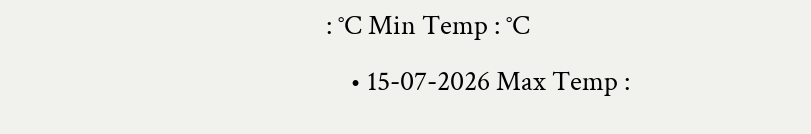: °C Min Temp : °C
    • 15-07-2026 Max Temp :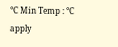°C Min Temp : °C
apply